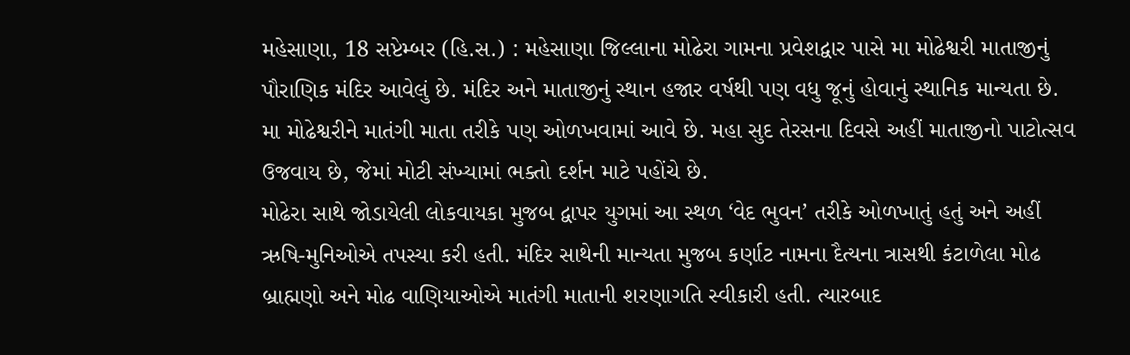મહેસાણા, 18 સપ્ટેમ્બર (હિ.સ.) : મહેસાણા જિલ્લાના મોઢેરા ગામના પ્રવેશદ્વાર પાસે મા મોઢેશ્વરી માતાજીનું પૌરાણિક મંદિર આવેલું છે. મંદિર અને માતાજીનું સ્થાન હજાર વર્ષથી પણ વધુ જૂનું હોવાનું સ્થાનિક માન્યતા છે. મા મોઢેશ્વરીને માતંગી માતા તરીકે પણ ઓળખવામાં આવે છે. મહા સુદ તેરસના દિવસે અહીં માતાજીનો પાટોત્સવ ઉજવાય છે, જેમાં મોટી સંખ્યામાં ભક્તો દર્શન માટે પહોંચે છે.
મોઢેરા સાથે જોડાયેલી લોકવાયકા મુજબ દ્વાપર યુગમાં આ સ્થળ ‘વેદ ભુવન’ તરીકે ઓળખાતું હતું અને અહીં ઋષિ-મુનિઓએ તપસ્યા કરી હતી. મંદિર સાથેની માન્યતા મુજબ કર્ણાટ નામના દૈત્યના ત્રાસથી કંટાળેલા મોઢ બ્રાહ્મણો અને મોઢ વાણિયાઓએ માતંગી માતાની શરણાગતિ સ્વીકારી હતી. ત્યારબાદ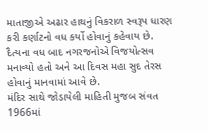માતાજીએ અઢાર હાથનું વિકરાળ સ્વરૂપ ધારણ કરી કર્ણાટનો વધ કર્યો હોવાનું કહેવાય છે. દૈત્યના વધ બાદ નગરજનોએ વિજયોત્સવ મનાવ્યો હતો અને આ દિવસ મહા સુદ તેરસ હોવાનું માનવામાં આવે છે.
મંદિર સાથે જોડાયેલી માહિતી મુજબ સંવત 1966માં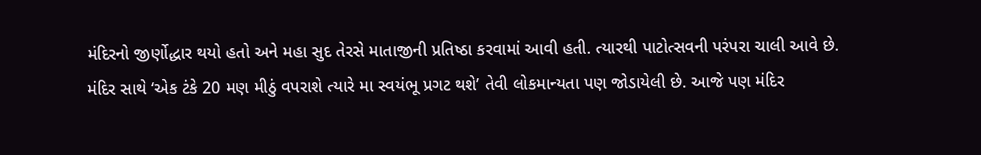મંદિરનો જીર્ણોદ્ધાર થયો હતો અને મહા સુદ તેરસે માતાજીની પ્રતિષ્ઠા કરવામાં આવી હતી. ત્યારથી પાટોત્સવની પરંપરા ચાલી આવે છે.
મંદિર સાથે ‘એક ટંકે 20 મણ મીઠું વપરાશે ત્યારે મા સ્વયંભૂ પ્રગટ થશે’ તેવી લોકમાન્યતા પણ જોડાયેલી છે. આજે પણ મંદિર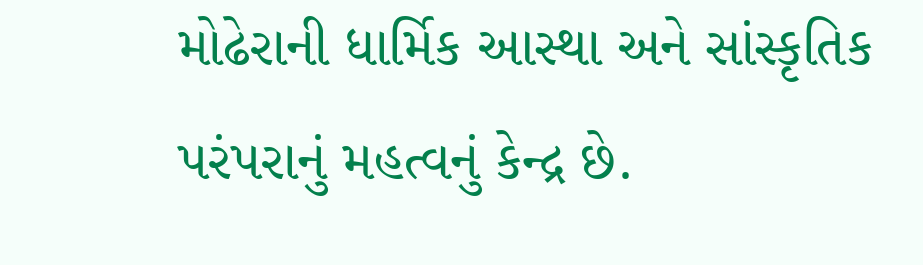મોઢેરાની ધાર્મિક આસ્થા અને સાંસ્કૃતિક પરંપરાનું મહત્વનું કેન્દ્ર છે.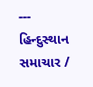---
હિન્દુસ્થાન સમાચાર /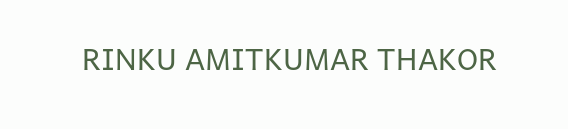RINKU AMITKUMAR THAKOR